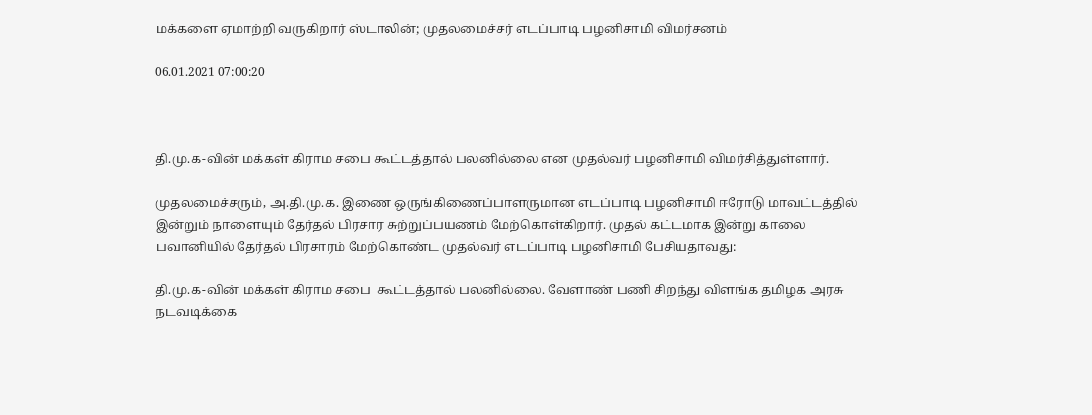மக்களை ஏமாற்றி வருகிறார் ஸ்டாலின்; முதலமைச்சர் எடப்பாடி பழனிசாமி விமர்சனம்

06.01.2021 07:00:20



தி.மு.க-வின் மக்கள் கிராம சபை கூட்டத்தால் பலனில்லை என முதல்வர் பழனிசாமி விமர்சித்துள்ளார்.

முதலமைச்சரும், அ.தி.மு.க. இணை ஒருங்கிணைப்பாளருமான எடப்பாடி பழனிசாமி ஈரோடு மாவட்டத்தில் இன்றும் நாளையும் தேர்தல் பிரசார சுற்றுப்பயணம் மேற்கொள்கிறார். முதல் கட்டமாக இன்று காலை பவானியில் தேர்தல் பிரசாரம் மேற்கொண்ட முதல்வர் எடப்பாடி பழனிசாமி பேசியதாவது:

தி.மு.க-வின் மக்கள் கிராம சபை  கூட்டத்தால் பலனில்லை. வேளாண் பணி சிறந்து விளங்க தமிழக அரசு நடவடிக்கை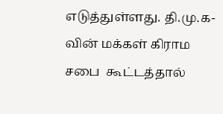எடுத்துள்ளது. தி.மு.க-வின் மக்கள் கிராம சபை  கூட்டத்தால்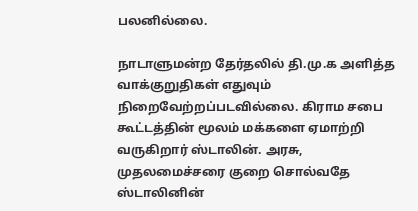பலனில்லை.

நாடாளுமன்ற தேர்தலில் தி.மு.க அளித்த வாக்குறுதிகள் எதுவும் நிறைவேற்றப்படவில்லை. கிராம சபை கூட்டத்தின் மூலம் மக்களை ஏமாற்றி வருகிறார் ஸ்டாலின். அரசு, முதலமைச்சரை குறை சொல்வதே ஸ்டாலினின்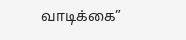வாடிக்கை”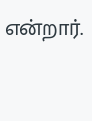என்றார்.